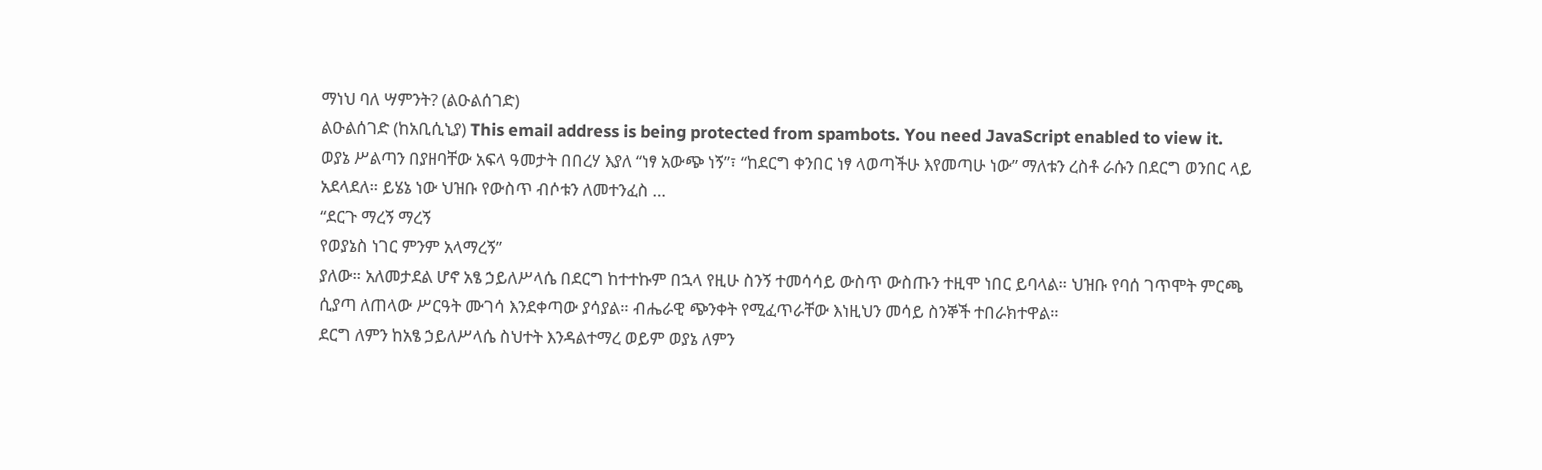ማነህ ባለ ሣምንት? (ልዑልሰገድ)
ልዑልሰገድ (ከአቢሲኒያ) This email address is being protected from spambots. You need JavaScript enabled to view it.
ወያኔ ሥልጣን በያዘባቸው አፍላ ዓመታት በበረሃ እያለ “ነፃ አውጭ ነኝ”፣ “ከደርግ ቀንበር ነፃ ላወጣችሁ እየመጣሁ ነው” ማለቱን ረስቶ ራሱን በደርግ ወንበር ላይ አደላደለ። ይሄኔ ነው ህዝቡ የውስጥ ብሶቱን ለመተንፈስ …
“ደርጉ ማረኝ ማረኝ
የወያኔስ ነገር ምንም አላማረኝ”
ያለው። አለመታደል ሆኖ አፄ ኃይለሥላሴ በደርግ ከተተኩም በኋላ የዚሁ ስንኝ ተመሳሳይ ውስጥ ውስጡን ተዚሞ ነበር ይባላል። ህዝቡ የባሰ ገጥሞት ምርጫ ሲያጣ ለጠላው ሥርዓት ሙገሳ እንደቀጣው ያሳያል። ብሔራዊ ጭንቀት የሚፈጥራቸው እነዚህን መሳይ ስንኞች ተበራክተዋል።
ደርግ ለምን ከአፄ ኃይለሥላሴ ስህተት እንዳልተማረ ወይም ወያኔ ለምን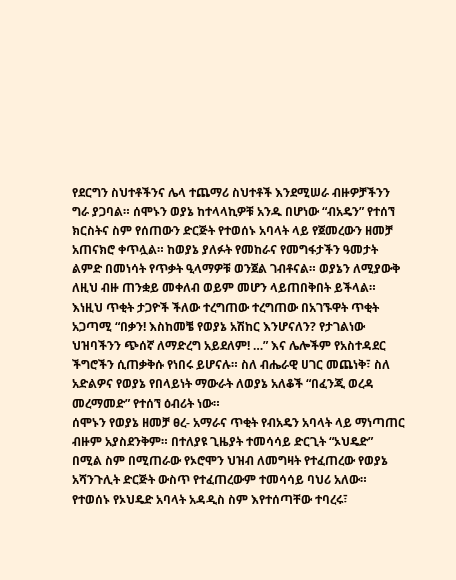የደርግን ስህተቶችንና ሌላ ተጨማሪ ስህተቶች እንደሚሠራ ብዙዎቻችንን ግራ ያጋባል። ሰሞኑን ወያኔ ከተላላኪዎቹ አንዱ በሆነው “ብአዴን” የተሰኘ ክርስትና ስም የሰጠውን ድርጅት የተወሰኑ አባላት ላይ የጀመረውን ዘመቻ አጠናክሮ ቀጥሏል። ከወያኔ ያለፉት የመከራና የመግፋታችን ዓመታት ልምድ በመነሳት የጥቃት ዒላማዎቹ ወንጀል ገብቶናል። ወያኔን ለሚያውቅ ለዚህ ብዙ ጠንቋይ መቀለብ ወይም መሆን ላይጠበቅበት ይችላል። እነዚህ ጥቂት ታጋዮች ችለው ተረግጠው ተረግጠው በአገኙዋት ጥቂት አጋጣሚ “በቃን! እስከመቼ የወያኔ አሽከር እንሆናለን? የታገልነው ህዝባችንን ጭሰኛ ለማድረግ አይደለም! …” እና ሌሎችም የአስተዳደር ችግሮችን ሲጠቃቅሱ የነበሩ ይሆናሉ። ስለ ብሔራዊ ሀገር መጨነቅ፣ ስለ አድልዎና የወያኔ የበላይነት ማውራት ለወያኔ አለቆች “በፈንጂ ወረዳ መረማመድ” የተሰኘ ዕብሪት ነው።
ሰሞኑን የወያኔ ዘመቻ ፀረ- አማራና ጥቂት የብአዴን አባላት ላይ ማነጣጠር ብዙም አያስደንቅም። በተለያዩ ጊዜያት ተመሳሳይ ድርጊት “ኦህዴድ” በሚል ስም በሚጠራው የኦሮሞን ህዝብ ለመግዛት የተፈጠረው የወያኔ አሻንጉሊት ድርጅት ውስጥ የተፈጠረውም ተመሳሳይ ባህሪ አለው። የተወሰኑ የኦህዴድ አባላት አዳዲስ ስም እየተሰጣቸው ተባረሩ፣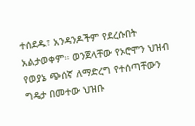ተሰደዱ፣ አንዳንዶችም የደረሱበት አልታወቀም። ወንጀላቸው የኦሮሞን ህዝብ የወያኔ ጭሰኛ ለማድረግ የተሰጣቸውን ግዴታ በመተው ህዝቡ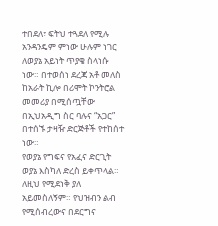ተበደለ፣ ፍትህ ተጓደለ የሚሉ አንዳንዴም ምነው ሁሉም ነገር ለወያኔ አይነት ጥያቄ ስላነሱ ነው። በተወሰነ ደረጃ አቶ መለስ ከአራት ኪሎ በሪሞት ኮንትሮል መመሪያ በሚሰጧቸው በኢህአዲግ ስር ባሉና “አጋር” በተሰኙ ታዛዥ ድርጅቶች የተከሰተ ነው።
የወያኔ የግፍና የአፈና ድርጊት ወያኔ እስካለ ድረስ ይቀጥላል። ለዚህ የሚደነቅ ያለ አይመስለኝም። የህዝብን ልብ የሚሰብረውና በደርግና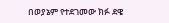በወያኔም የተደገመው ክፉ ደዌ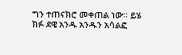ግን ተጠናክሮ መቀጠል ነው። ይሄ ክፉ ደዌ አንዱ አንዱን አሳልፎ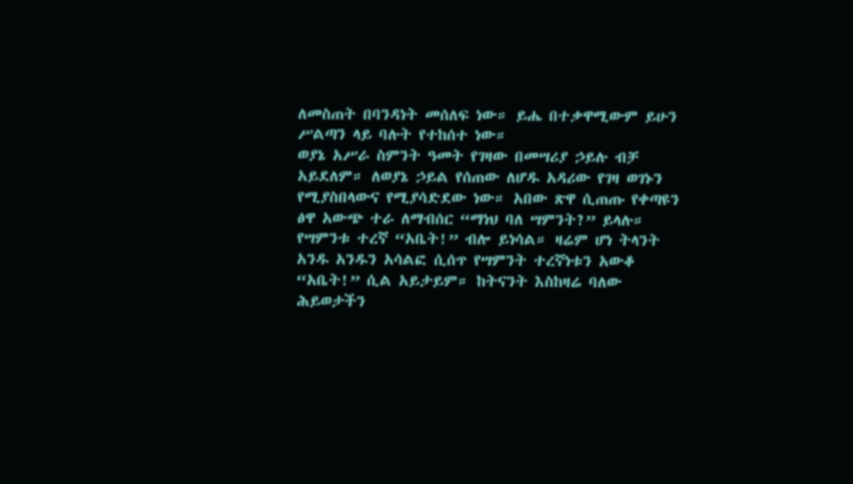ለመስጠት በባንዳነት መሰለፍ ነው። ይሔ በተቃዋሚውም ይሁን ሥልጣን ላይ ባሉት የተከሰተ ነው።
ወያኔ አሥራ ስምንት ዓመት የገዛው በመሣሪያ ኃይሉ ብቻ አይደለም። ለወያኔ ኃይል የሰጠው ለሆዱ አዳሪው የገዛ ወገኑን የሚያስበላውና የሚያሳድደው ነው። አበው ጽዋ ሲጠጡ የቀጣዩን ፅዋ አውጭ ተራ ለማብሰር “ማነህ ባለ ሣምንት?” ይላሉ። የሣምንቱ ተረኛ “አቤት!” ብሎ ይነሳል። ዛሬም ሆነ ትላንት አንዱ አንዱን አሳልፎ ሲሰጥ የሣምንት ተረኛነቱን አውቆ “አቤት!” ሲል አይታይም። ከትናንት እስከዛሬ ባለው ሕይወታችን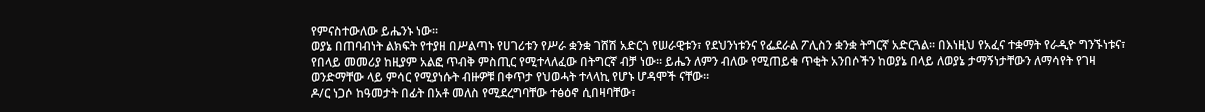የምናስተውለው ይሔንኑ ነው።
ወያኔ በጠባብነት ልክፍት የተያዘ በሥልጣኑ የሀገሪቱን የሥራ ቋንቋ ገሸሽ አድርጎ የሠራዊቱን፣ የደህንነቱንና የፌደራል ፖሊስን ቋንቋ ትግርኛ አድርጓል። በእነዚህ የአፈና ተቋማት የራዲዮ ግንኙነቱና፣ የበላይ መመሪያ ከዚያም አልፎ ጥብቅ ምስጢር የሚተላለፈው በትግርኛ ብቻ ነው። ይሔን ለምን ብለው የሚጠይቁ ጥቂት አንበሶችን ከወያኔ በላይ ለወያኔ ታማኝነታቸውን ለማሳየት የገዛ ወንድማቸው ላይ ምሳር የሚያነሱት ብዙዎቹ በቀጥታ የህወሓት ተላላኪ የሆኑ ሆዳሞች ናቸው።
ዶ/ር ነጋሶ ከዓመታት በፊት በአቶ መለስ የሚደረግባቸው ተፅዕኖ ሲበዛባቸው፣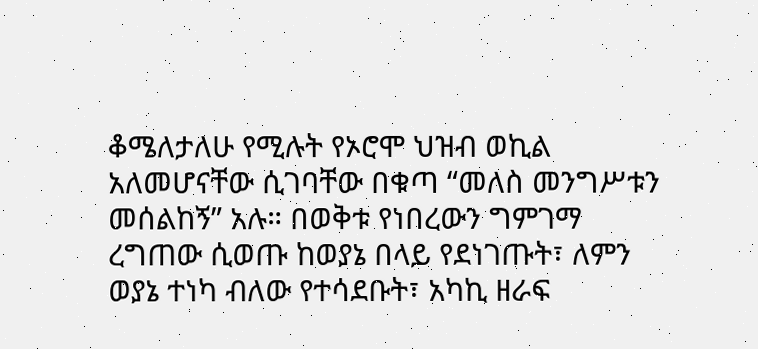ቆሜለታለሁ የሚሉት የኦሮሞ ህዝብ ወኪል አለመሆናቸው ሲገባቸው በቁጣ “መለስ መንግሥቱን መሰልከኝ” አሉ። በወቅቱ የነበረውን ግምገማ ረግጠው ሲወጡ ከወያኔ በላይ የደነገጡት፣ ለምን ወያኔ ተነካ ብለው የተሳደቡት፣ አካኪ ዘራፍ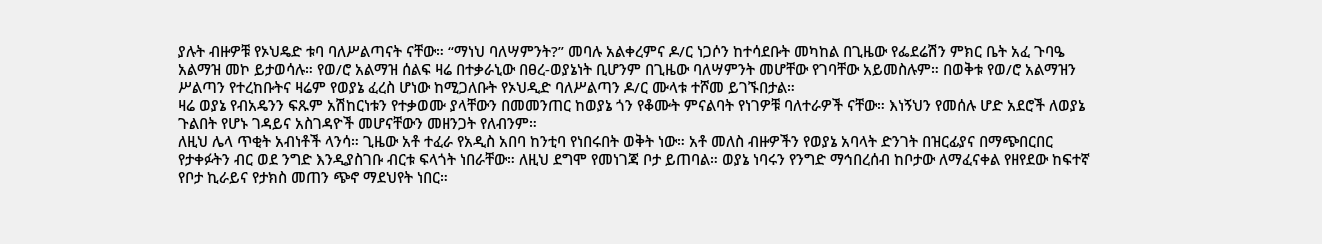ያሉት ብዙዎቹ የኦህዴድ ቱባ ባለሥልጣናት ናቸው። “ማነህ ባለሣምንት?” መባሉ አልቀረምና ዶ/ር ነጋሶን ከተሳደቡት መካከል በጊዜው የፌደሬሽን ምክር ቤት አፈ ጉባዔ አልማዝ መኮ ይታወሳሉ። የወ/ሮ አልማዝ ሰልፍ ዛሬ በተቃራኒው በፀረ-ወያኔነት ቢሆንም በጊዜው ባለሣምንት መሆቸው የገባቸው አይመስሉም። በወቅቱ የወ/ሮ አልማዝን ሥልጣን የተረከቡትና ዛሬም የወያኔ ፈረስ ሆነው ከሚጋለቡት የኦህዲድ ባለሥልጣን ዶ/ር ሙላቱ ተሾመ ይገኙበታል።
ዛሬ ወያኔ የብአዴንን ፍጹም አሽከርነቱን የተቃወሙ ያላቸውን በመመንጠር ከወያኔ ጎን የቆሙት ምናልባት የነገዎቹ ባለተራዎች ናቸው። እነኝህን የመሰሉ ሆድ አደሮች ለወያኔ ጉልበት የሆኑ ገዳይና አስገዳዮች መሆናቸውን መዘንጋት የለብንም።
ለዚህ ሌላ ጥቂት አብነቶች ላንሳ። ጊዜው አቶ ተፈራ የአዲስ አበባ ከንቲባ የነበሩበት ወቅት ነው። አቶ መለስ ብዙዎችን የወያኔ አባላት ድንገት በዝርፊያና በማጭበርበር የታቀፉትን ብር ወደ ንግድ እንዲያስገቡ ብርቱ ፍላጎት ነበራቸው። ለዚህ ደግሞ የመነገጃ ቦታ ይጠባል። ወያኔ ነባሩን የንግድ ማኅበረሰብ ከቦታው ለማፈናቀል የዘየደው ከፍተኛ የቦታ ኪራይና የታክስ መጠን ጭኖ ማደህየት ነበር።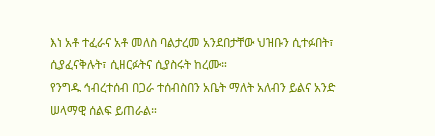እነ አቶ ተፈራና አቶ መለስ ባልታረመ አንደበታቸው ህዝቡን ሲተፉበት፣ ሲያፈናቅሉት፣ ሲዘርፉትና ሲያስሩት ከረሙ።
የንግዱ ኅብረተሰብ በጋራ ተሰብስበን አቤት ማለት አለብን ይልና አንድ ሠላማዊ ሰልፍ ይጠራል።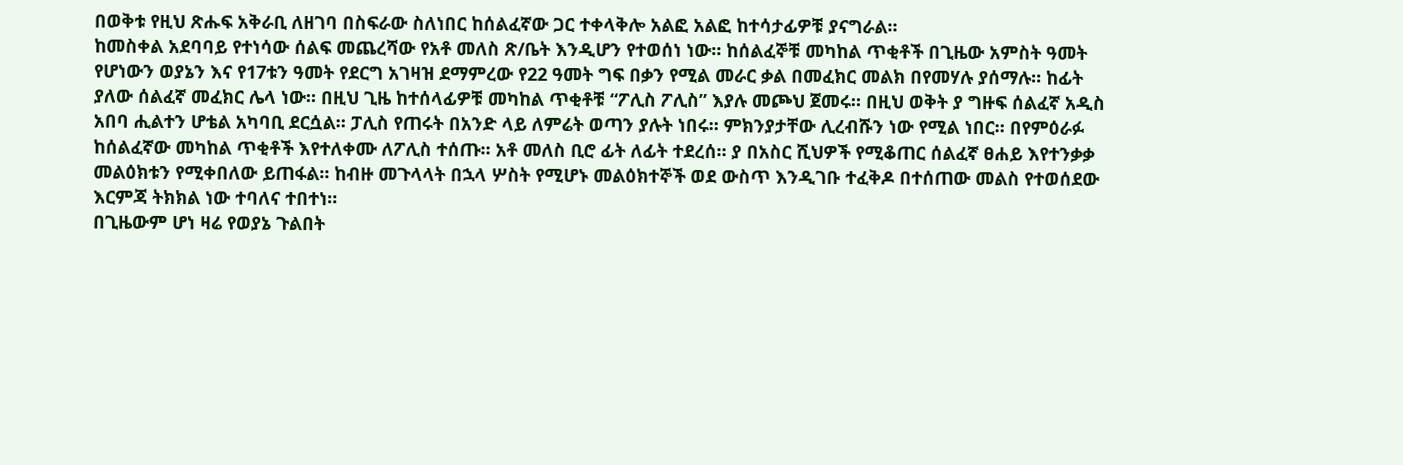በወቅቱ የዚህ ጽሑፍ አቅራቢ ለዘገባ በስፍራው ስለነበር ከሰልፈኛው ጋር ተቀላቅሎ አልፎ አልፎ ከተሳታፊዎቹ ያናግራል።
ከመስቀል አደባባይ የተነሳው ሰልፍ መጨረሻው የአቶ መለስ ጽ/ቤት እንዲሆን የተወሰነ ነው። ከሰልፈኞቹ መካከል ጥቂቶች በጊዜው አምስት ዓመት የሆነውን ወያኔን እና የ17ቱን ዓመት የደርግ አገዛዝ ደማምረው የ22 ዓመት ግፍ በቃን የሚል መራር ቃል በመፈክር መልክ በየመሃሉ ያሰማሉ። ከፊት ያለው ሰልፈኛ መፈክር ሌላ ነው። በዚህ ጊዜ ከተሰላፊዎቹ መካከል ጥቂቶቹ “ፖሊስ ፖሊስ” እያሉ መጮህ ጀመሩ። በዚህ ወቅት ያ ግዙፍ ሰልፈኛ አዲስ አበባ ሒልተን ሆቴል አካባቢ ደርሷል። ፓሊስ የጠሩት በአንድ ላይ ለምሬት ወጣን ያሉት ነበሩ። ምክንያታቸው ሊረብሹን ነው የሚል ነበር። በየምዕራፉ ከሰልፈኛው መካከል ጥቂቶች እየተለቀሙ ለፖሊስ ተሰጡ። አቶ መለስ ቢሮ ፊት ለፊት ተደረሰ። ያ በአስር ሺህዎች የሚቆጠር ሰልፈኛ ፀሐይ እየተንቃቃ መልዕክቱን የሚቀበለው ይጠፋል። ከብዙ መጉላላት በኋላ ሦስት የሚሆኑ መልዕክተኞች ወደ ውስጥ እንዲገቡ ተፈቅዶ በተሰጠው መልስ የተወሰደው እርምጃ ትክክል ነው ተባለና ተበተነ።
በጊዜውም ሆነ ዛሬ የወያኔ ጉልበት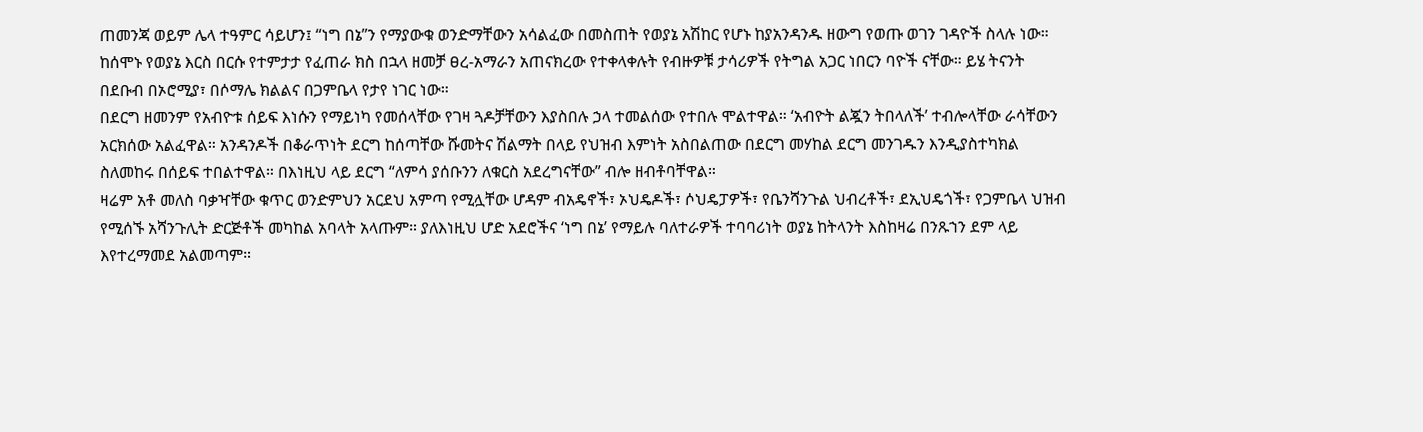ጠመንጃ ወይም ሌላ ተዓምር ሳይሆን፤ “ነግ በኔ”ን የማያውቁ ወንድማቸውን አሳልፈው በመስጠት የወያኔ አሽከር የሆኑ ከያአንዳንዱ ዘውግ የወጡ ወገን ገዳዮች ስላሉ ነው።
ከሰሞኑ የወያኔ እርስ በርሱ የተምታታ የፈጠራ ክስ በኋላ ዘመቻ ፀረ-አማራን አጠናክረው የተቀላቀሉት የብዙዎቹ ታሳሪዎች የትግል አጋር ነበርን ባዮች ናቸው። ይሄ ትናንት በደቡብ በኦሮሚያ፣ በሶማሌ ክልልና በጋምቤላ የታየ ነገር ነው።
በደርግ ዘመንም የአብዮቱ ሰይፍ እነሱን የማይነካ የመሰላቸው የገዛ ጓዶቻቸውን እያስበሉ ኃላ ተመልሰው የተበሉ ሞልተዋል። ‘አብዮት ልጇን ትበላለች’ ተብሎላቸው ራሳቸውን አርክሰው አልፈዋል። አንዳንዶች በቆራጥነት ደርግ ከሰጣቸው ሹመትና ሽልማት በላይ የህዝብ እምነት አስበልጠው በደርግ መሃከል ደርግ መንገዱን እንዲያስተካክል ስለመከሩ በሰይፍ ተበልተዋል። በእነዚህ ላይ ደርግ “ለምሳ ያሰቡንን ለቁርስ አደረግናቸው” ብሎ ዘብቶባቸዋል።
ዛሬም አቶ መለስ ባቃዣቸው ቁጥር ወንድምህን አርደህ አምጣ የሚሏቸው ሆዳም ብአዴኖች፣ ኦህዴዶች፣ ሶህዴፓዎች፣ የቤንሻንጉል ህብረቶች፣ ደኢህዴጎች፣ የጋምቤላ ህዝብ የሚሰኙ አሻንጉሊት ድርጅቶች መካከል አባላት አላጡም። ያለእነዚህ ሆድ አደሮችና ‘ነግ በኔ’ የማይሉ ባለተራዎች ተባባሪነት ወያኔ ከትላንት እስከዛሬ በንጹኀን ደም ላይ እየተረማመደ አልመጣም።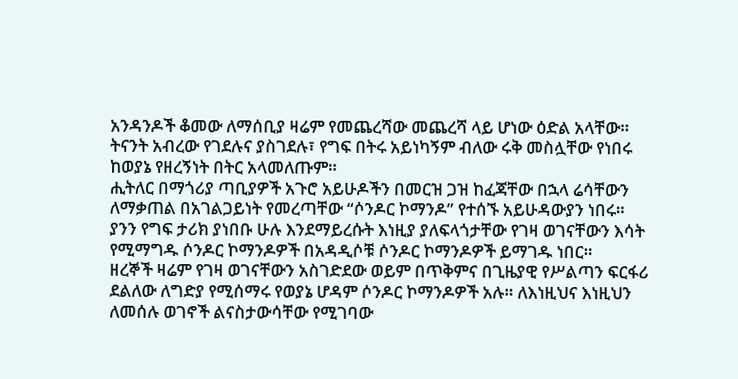አንዳንዶች ቆመው ለማሰቢያ ዛሬም የመጨረሻው መጨረሻ ላይ ሆነው ዕድል አላቸው። ትናንት አብረው የገደሉና ያስገደሉ፣ የግፍ በትሩ አይነካኝም ብለው ሩቅ መስሏቸው የነበሩ ከወያኔ የዘረኝነት በትር አላመለጡም።
ሒትለር በማጎሪያ ጣቢያዎች አጉሮ አይሁዶችን በመርዝ ጋዝ ከፈጃቸው በኋላ ሬሳቸውን ለማቃጠል በአገልጋይነት የመረጣቸው “ሶንዶር ኮማንዶ” የተሰኙ አይሁዳውያን ነበሩ። ያንን የግፍ ታሪክ ያነበቡ ሁሉ እንደማይረሱት እነዚያ ያለፍላጎታቸው የገዛ ወገናቸውን እሳት የሚማግዱ ሶንዶር ኮማንዶዎች በአዳዲሶቹ ሶንዶር ኮማንዶዎች ይማገዱ ነበር።
ዘረኞች ዛሬም የገዛ ወገናቸውን አስገድደው ወይም በጥቅምና በጊዜያዊ የሥልጣን ፍርፋሪ ደልለው ለግድያ የሚሰማሩ የወያኔ ሆዳም ሶንዶር ኮማንዶዎች አሉ። ለእነዚህና እነዚህን ለመሰሉ ወገኖች ልናስታውሳቸው የሚገባው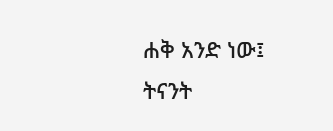ሐቅ አንድ ነው፤ ትናንት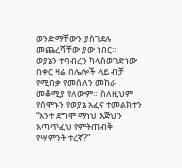ወንድማቸውን ያስገደሉ መጨረሻቸው ያው ነበር።
ወያኔን ተባብረን ካላስወገድነው በቀር ዛሬ በሌሎች ላይ ብቻ የሚበቃ የመሰለን መከራ መቆሚያ የለውም። ስለዚህም የሰሞኑን የወያኔ አፈና ተመልክተን “አንተ ደግሞ ማነህ እጅህን አጣጥፈህ የምትጠብቅ የሣምንት ተረኛ?”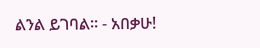ልንል ይገባል። - አበቃሁ!